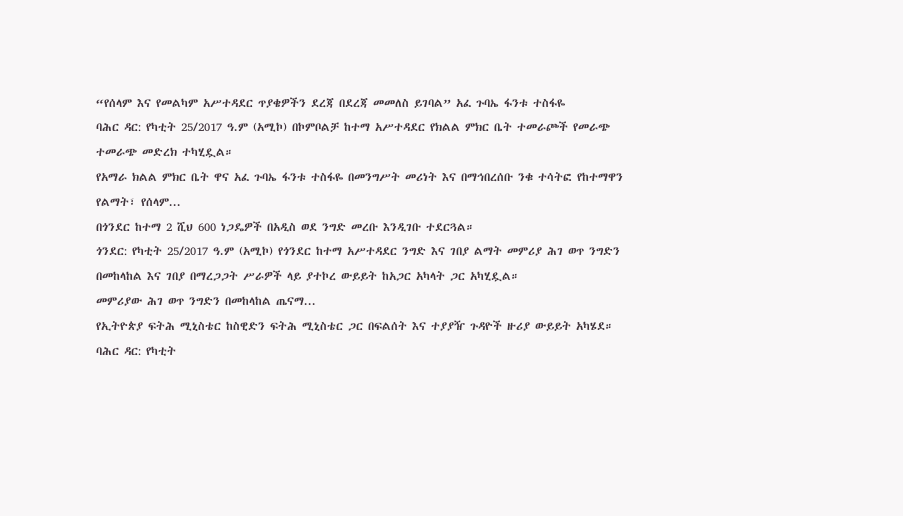“የሰላም እና የመልካም አሥተዳደር ጥያቄዎችን ደረጃ በደረጃ መመለስ ይገባል” አፈ ጉባኤ ፋንቱ ተስፋዬ
ባሕር ዳር: የካቲት 25/2017 ዓ.ም (አሚኮ) በኮምቦልቻ ከተማ አሥተዳደር የክልል ምክር ቤት ተመራጮች የመራጭ ተመራጭ መድረክ ተካሂዷል።
የአማራ ክልል ምክር ቤት ዋና አፈ ጉባኤ ፋንቱ ተስፋዬ በመንግሥት መሪነት እና በማኅበረሰቡ ንቁ ተሳትፎ የከተማዋን የልማት፣ የሰላም...
በጎንደር ከተማ 2 ሺህ 600 ነጋዴዎች በአዲስ ወደ ንግድ መረቡ እንዲገቡ ተደርጓል።
ጎንደር: የካቲት 25/2017 ዓ.ም (አሚኮ) የጎንደር ከተማ አሥተዳደር ንግድ እና ገበያ ልማት መምሪያ ሕገ ወጥ ንግድን በመከላከል እና ገበያ በማረጋጋት ሥራዎች ላይ ያተኮረ ውይይት ከአጋር አካላት ጋር አካሂዷል።
መምሪያው ሕገ ወጥ ንግድን በመከላከል ጤናማ...
የኢትዮጵያ ፍትሕ ሚኒስቴር ከስዊድን ፍትሕ ሚኒስቴር ጋር በፍልሰት እና ተያያዥ ጉዳዮች ዙሪያ ውይይት አካሄደ።
ባሕር ዳር: የካቲት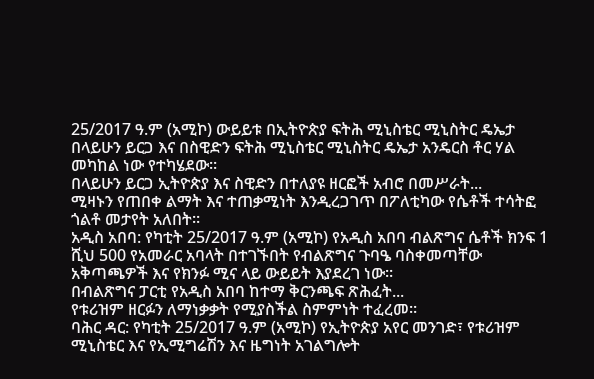25/2017 ዓ.ም (አሚኮ) ውይይቱ በኢትዮጵያ ፍትሕ ሚኒስቴር ሚኒስትር ዴኤታ በላይሁን ይርጋ እና በስዊድን ፍትሕ ሚኒስቴር ሚኒስትር ዴኤታ አንዴርስ ቶር ሃል መካከል ነው የተካሄደው።
በላይሁን ይርጋ ኢትዮጵያ እና ስዊድን በተለያዩ ዘርፎች አብሮ በመሥራት...
ሚዛኑን የጠበቀ ልማት እና ተጠቃሚነት እንዲረጋገጥ በፖለቲካው የሴቶች ተሳትፎ ጎልቶ መታየት አለበት።
አዲስ አበባ: የካቲት 25/2017 ዓ.ም (አሚኮ) የአዲስ አበባ ብልጽግና ሴቶች ክንፍ 1 ሺህ 500 የአመራር አባላት በተገኙበት የብልጽግና ጉባዔ ባስቀመጣቸው አቅጣጫዎች እና የክንፉ ሚና ላይ ውይይት እያደረገ ነው።
በብልጽግና ፓርቲ የአዲስ አበባ ከተማ ቅርንጫፍ ጽሕፈት...
የቱሪዝም ዘርፉን ለማነቃቃት የሚያስችል ስምምነት ተፈረመ።
ባሕር ዳር: የካቲት 25/2017 ዓ.ም (አሚኮ) የኢትዮጵያ አየር መንገድ፣ የቱሪዝም ሚኒስቴር እና የኢሚግሬሽን እና ዜግነት አገልግሎት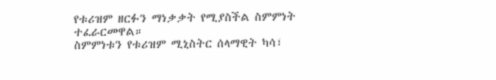የቱሪዝም ዘርፉን ማነቃቃት የሚያስችል ስምምነት ተፈራርመዋል።
ስምምነቱን የቱሪዝም ሚኒስትር ሰላማዊት ካሳ፣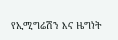የኢሚግሬሽን እና ዜግነት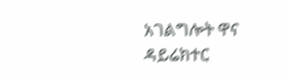አገልግሎት ዋና ዳይሬክተር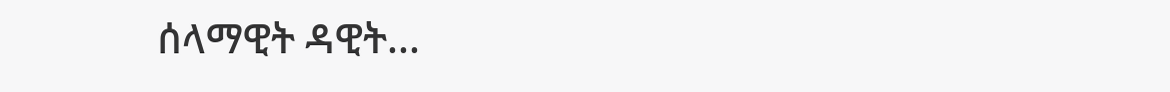ሰላማዊት ዳዊት...